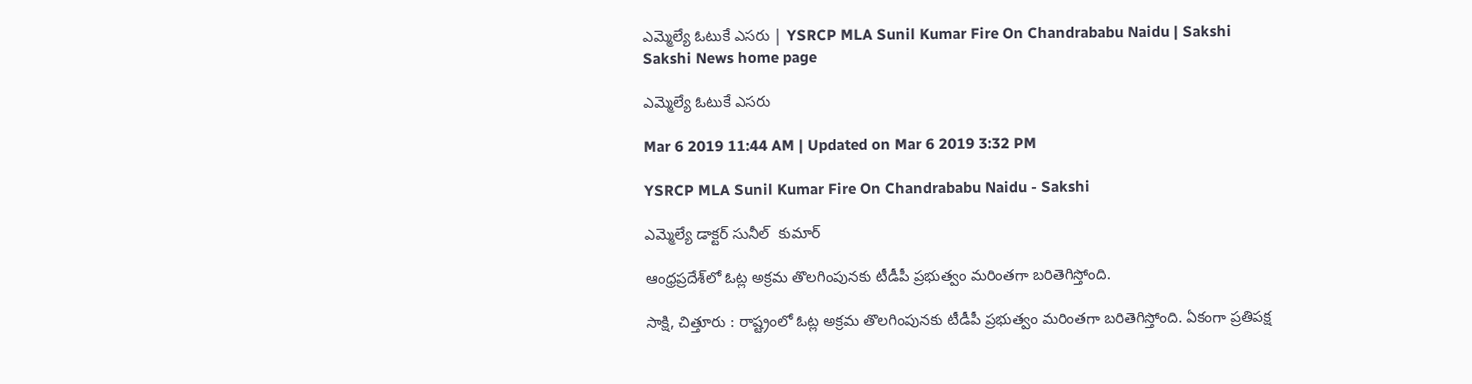ఎమ్మెల్యే ఓటుకే ఎసరు | YSRCP MLA Sunil Kumar Fire On Chandrababu Naidu | Sakshi
Sakshi News home page

ఎమ్మెల్యే ఓటుకే ఎసరు

Mar 6 2019 11:44 AM | Updated on Mar 6 2019 3:32 PM

YSRCP MLA Sunil Kumar Fire On Chandrababu Naidu - Sakshi

ఎమ్మెల్యే డాక్టర్ సునీల్  కుమార్

ఆంధ్రప్రదేశ్‌లో ఓట్ల అక్రమ తొలగింపునకు టీడీపీ ప్రభుత్వం మరింతగా బరితెగిస్తోంది.

సాక్షి, చిత్తూరు : రాష్ట్రంలో ఓట్ల అక్రమ తొలగింపునకు టీడీపీ ప్రభుత్వం మరింతగా బరితెగిస్తోంది. ఏకంగా ప్రతిపక్ష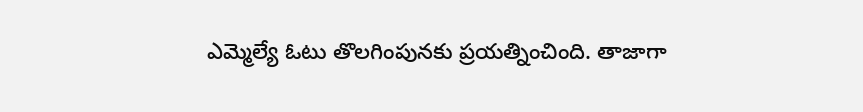ఎమ్మెల్యే ఓటు తొలగింపునకు ప్రయత్నించింది. తాజాగా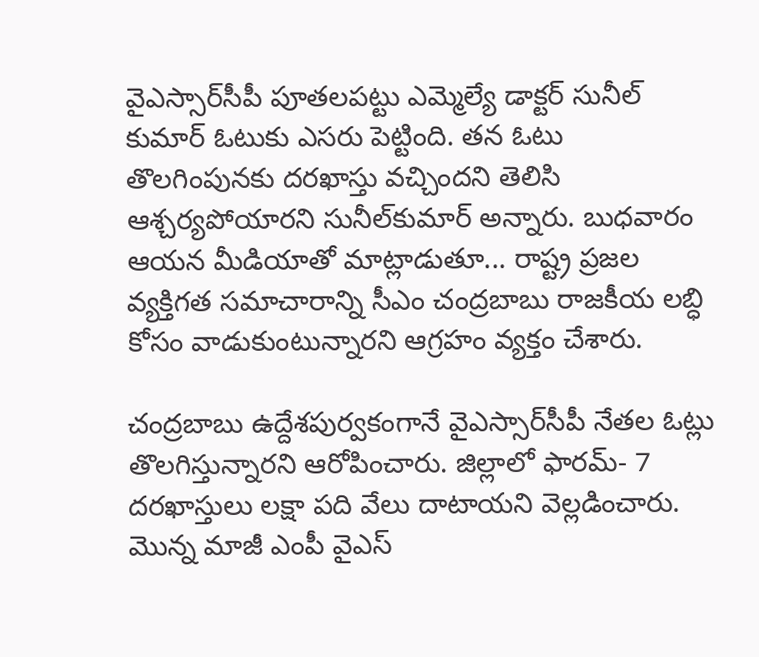వైఎస్సార్‌సీపీ పూతలపట్టు ఎమ్మెల్యే డాక్టర్ సునీల్ కుమార్ ఓటుకు ఎసరు పెట్టింది. తన ఓటు తొలగింపునకు దరఖాస్తు వచ్చిందని తెలిసి ఆశ్చర్యపోయారని సునీల్‌కుమార్‌ అన్నారు. బుధవారం ఆయన మీడియాతో మాట్లాడుతూ... రాష్ట్ర ప్రజల వ్యక్తిగత సమాచారాన్ని సీఎం చంద్రబాబు రాజకీయ లబ్ధి కోసం వాడుకుంటున్నారని ఆగ్రహం వ్యక్తం చేశారు.

చంద్రబాబు ఉద్దేశపుర్వకంగానే వైఎస్సార్‌సీపీ నేతల ఓట్లు తొలగిస్తున్నారని ఆరోపించారు. జిల్లాలో ఫారమ్‌- 7 దరఖాస్తులు లక్షా పది వేలు దాటాయని వెల్లడించారు. మొన్న మాజీ ఎంపీ వైఎస్‌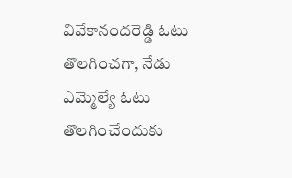వివేకానందరెడ్డి ఓటు తొలగించగా, నేడు ఎమ్మెల్యే ఓటు తొలగించేందుకు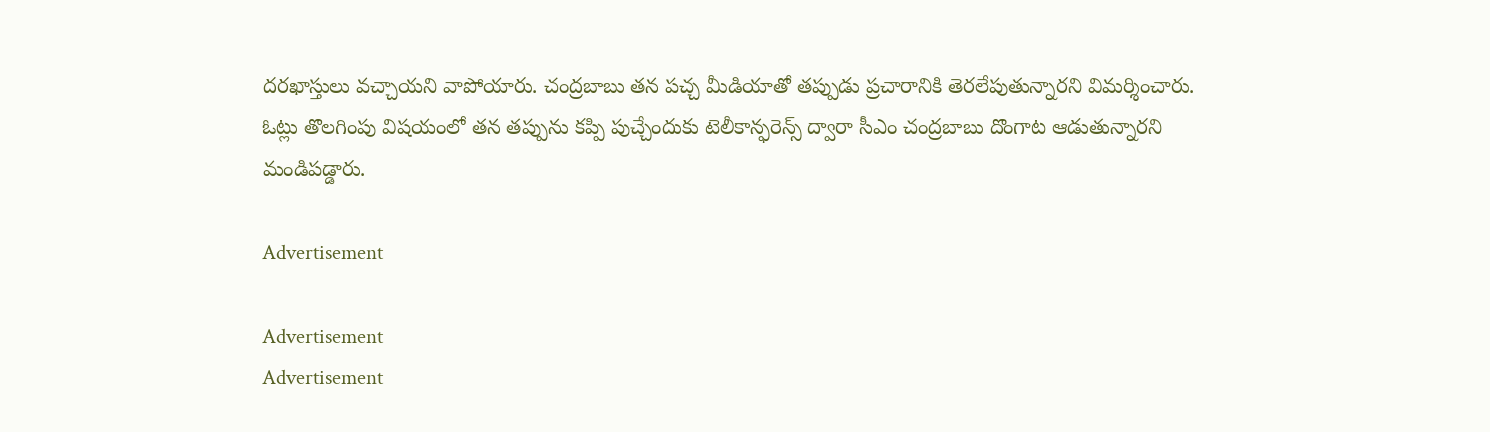దరఖాస్తులు వచ్చాయని వాపోయారు. చంద్రబాబు తన పచ‍్చ మీడియాతో తప్పుడు ప్రచారానికి తెరలేపుతున్నారని విమర్శించారు. ఓట్లు తొలగింపు విషయంలో తన తప్పును కప్పి పుచ్చేందుకు టెలీకాన్ఫరెన్స్‌ ద్వారా సీఎం చంద్రబాబు దొంగాట ఆడుతున్నారని మండిపడ్డారు.

Advertisement

Advertisement
Advertisement